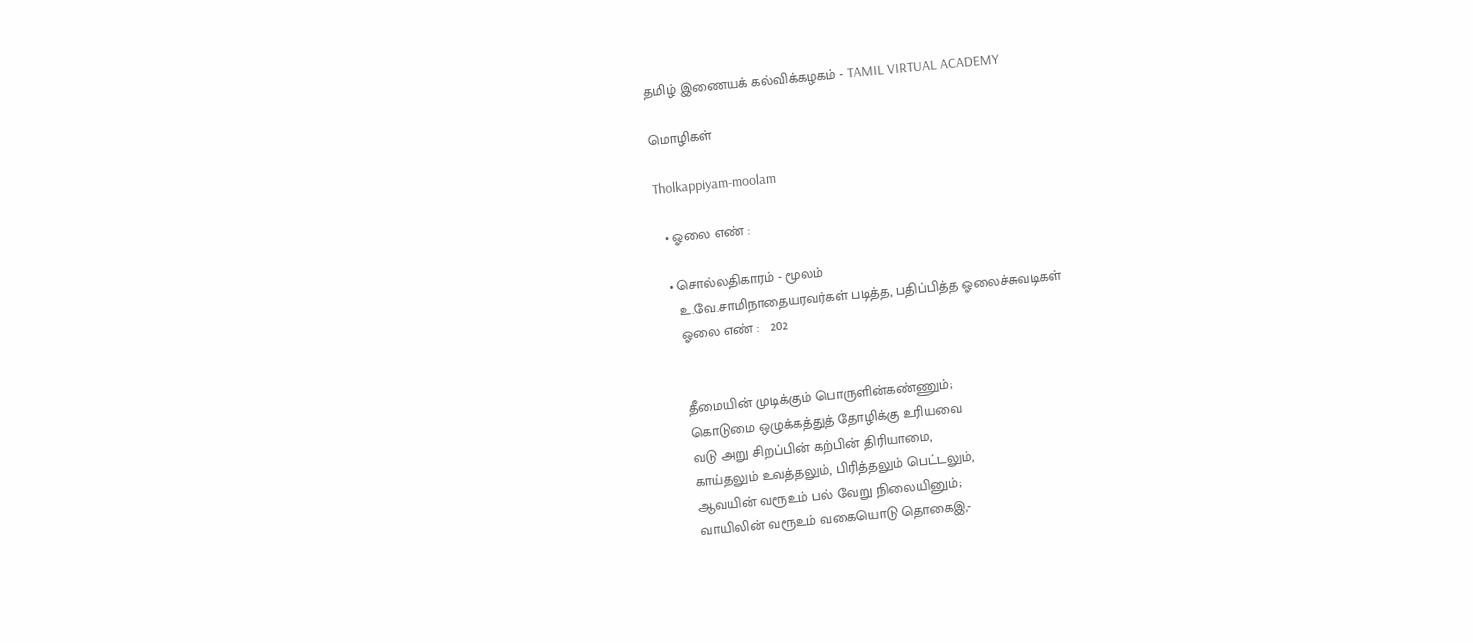தமிழ் இணையக் கல்விக்கழகம் - TAMIL VIRTUAL ACADEMY

மொழிகள்

Tholkappiyam-moolam

  • ஓலை எண் :

  • சொல்லதிகாரம் - மூலம்
    உ.வே.சாமிநாதையரவர்கள் படித்த, பதிப்பித்த ஓலைச்சுவடிகள்
    ஓலை எண் :   202


    தீமையின் முடிக்கும் பொருளின்கண்ணும்;
    கொடுமை ஒழுக்கத்துத் தோழிக்கு உரியவை
    வடு அறு சிறப்பின் கற்பின் திரியாமை,
    காய்தலும் உவத்தலும், பிரித்தலும் பெட்டலும்,
    ஆவயின் வரூஉம் பல் வேறு நிலையினும்;
    வாயிலின் வரூஉம் வகையொடு தொகைஇ,-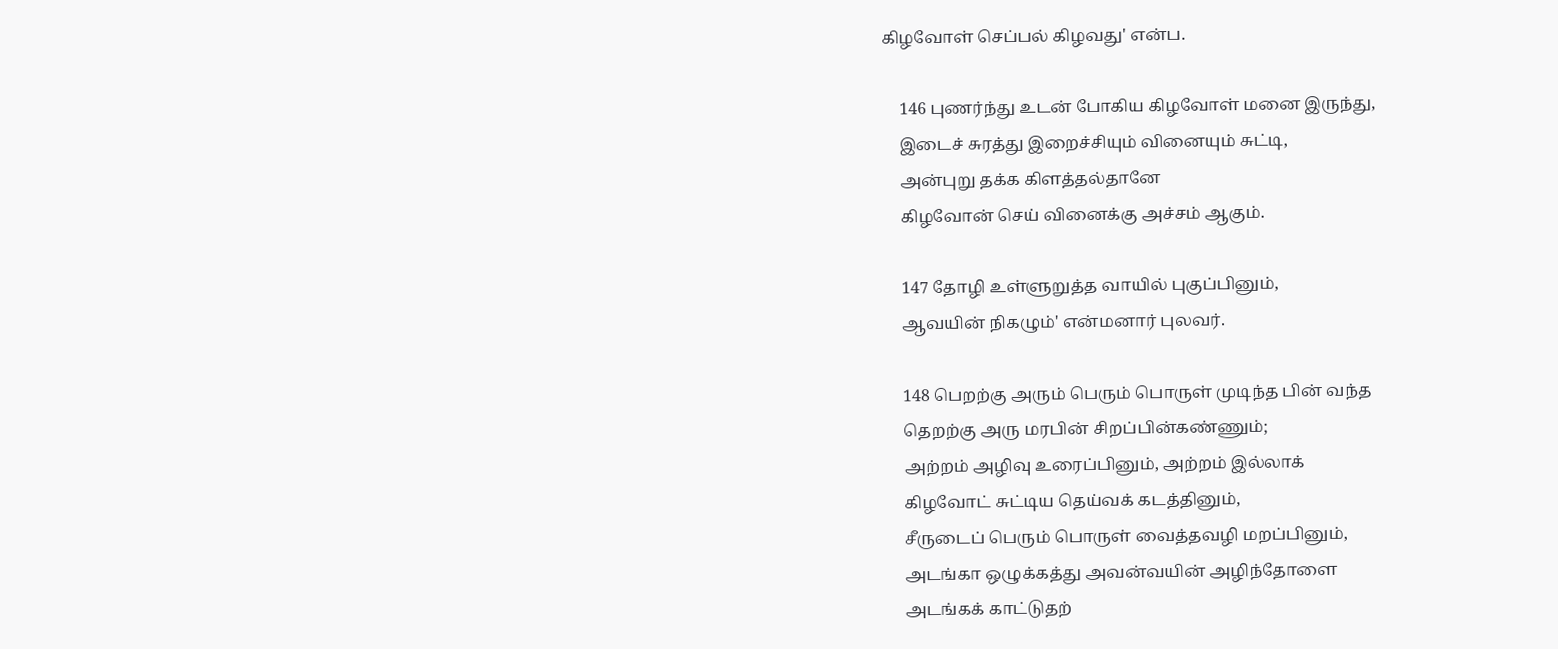கிழவோள் செப்பல் கிழவது' என்ப.

    146 புணர்ந்து உடன் போகிய கிழவோள் மனை இருந்து,
    இடைச் சுரத்து இறைச்சியும் வினையும் சுட்டி,
    அன்புறு தக்க கிளத்தல்தானே
    கிழவோன் செய் வினைக்கு அச்சம் ஆகும்.

    147 தோழி உள்ளுறுத்த வாயில் புகுப்பினும்,
    ஆவயின் நிகழும்' என்மனார் புலவர்.

    148 பெறற்கு அரும் பெரும் பொருள் முடிந்த பின் வந்த
    தெறற்கு அரு மரபின் சிறப்பின்கண்ணும்;
    அற்றம் அழிவு உரைப்பினும், அற்றம் இல்லாக்
    கிழவோட் சுட்டிய தெய்வக் கடத்தினும்,
    சீருடைப் பெரும் பொருள் வைத்தவழி மறப்பினும்,
    அடங்கா ஒழுக்கத்து அவன்வயின் அழிந்தோளை
    அடங்கக் காட்டுதற்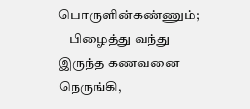பொருளின்கண்ணும்;
    பிழைத்து வந்து இருந்த கணவனை நெருங்கி,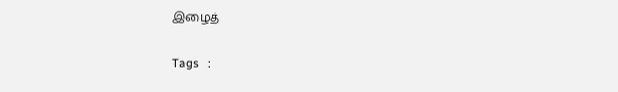இழைத்

Tags   :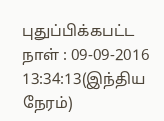புதுப்பிக்கபட்ட நாள் : 09-09-2016 13:34:13(இந்திய நேரம்)